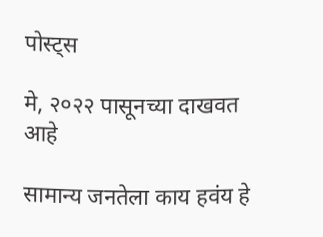पोस्ट्स

मे, २०२२ पासूनच्या दाखवत आहे

सामान्य जनतेला काय हवंय हे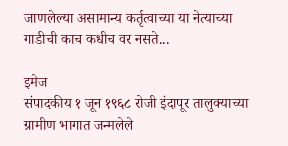जाणलेल्या असामान्य कर्तृत्वाच्या या नेत्याच्या गाडीची काच कधीच वर नसते...

इमेज
संपादकीय १ जून १९६८ रोजी इंदापूर तालुक्याच्या ग्रामीण भागात जन्मलेले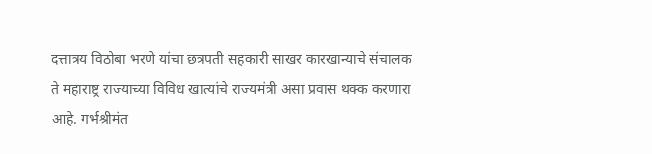दत्तात्रय विठोबा भरणे यांचा छत्रपती सहकारी साखर कारखान्याचे संचालक ते महाराष्ट्र राज्याच्या विविध खात्यांचे राज्यमंत्री असा प्रवास थक्क करणारा आहे. गर्भश्रीमंत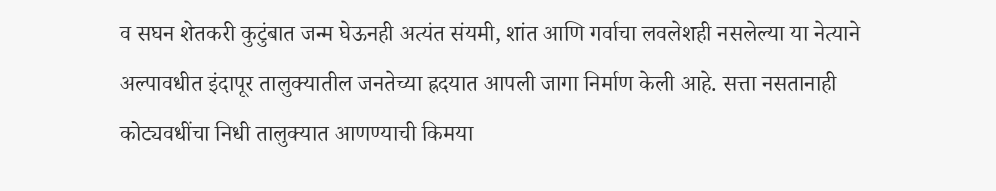व सघन शेतकरी कुटुंबात जन्म घेऊनही अत्यंत संयमी, शांत आणि गर्वाचा लवलेशही नसलेल्या या नेत्याने अल्पावधीत इंदापूर तालुक्यातील जनतेच्या ह्रदयात आपली जागा निर्माण केली आहे. सत्ता नसतानाही कोट्यवधींचा निधी तालुक्यात आणण्याची किमया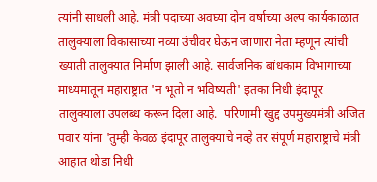त्यांनी साधली आहे. मंत्री पदाच्या अवघ्या दोन वर्षाच्या अल्प कार्यकाळात तालुक्याला विकासाच्या नव्या उंचीवर घेऊन जाणारा नेता म्हणून त्यांची ख्याती तालुक्यात निर्माण झाली आहे. सार्वजनिक बांधकाम विभागाच्या माध्यमातून महाराष्ट्रात 'न भूतो न भविष्यती' इतका निधी इंदापूर तालुक्याला उपलब्ध करून दिला आहे.  परिणामी खुद्द उपमुख्यमंत्री अजित पवार यांना 'तुम्ही केवळ इंदापूर तालुक्याचे नव्हे तर संपूर्ण महाराष्ट्राचे मंत्री आहात थोडा निधी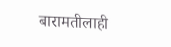बारामतीलाही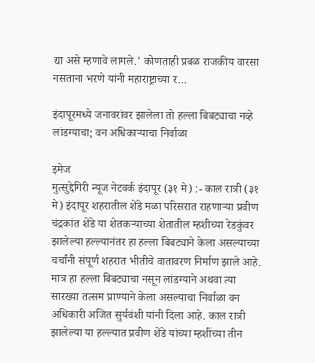द्या असे म्हणावे लागले.' कोणताही प्रबळ राजकीय वारसा नसताना भरणे यांनी महाराष्ट्राच्या र...

इंदापूरमध्ये जनावरांवर झालेला तो हल्ला बिबट्याचा नव्हे लांडग्याचा; वन अधिकाऱ्याचा निर्वाळा

इमेज
मुत्सुद्देगिरी न्यूज नेटवर्क इंदापूर (३१ मे) :- काल रात्री (३१ मे) इंदापूर शहरातील शेंडे मळा परिसरात राहणाऱ्या प्रवीण चंद्रकांत शेंडे या शेतकऱ्याच्या शेतातील म्हशीच्या रेडकुंवर झालेल्या हल्ल्यानंतर हा हल्ला बिबट्याने केला असल्याच्या चर्चांनी संपूर्ण शहरात भीतीचे वातावरण निर्माण झाले आहे. मात्र हा हल्ला बिबट्याचा नसून लांडग्याने अथवा त्या सारख्या तत्सम प्राण्याने केला असल्याचा निर्वाळा वन अधिकारी अजित सुर्यवंशी यांनी दिला आहे. काल रात्री झालेल्या या हल्ल्यात प्रवीण शेंडे यांच्या म्हशींच्या तीन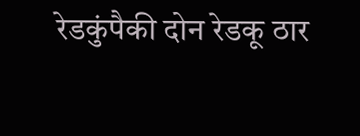रेडकुंपैकी दोन रेडकू ठार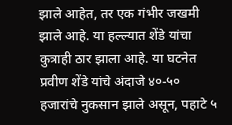झाले आहेत, तर एक गंभीर जखमी झाले आहे. या हल्ल्यात शेंडे यांचा कुत्राही ठार झाला आहे. या घटनेत प्रवीण शेंडे यांचे अंदाजे ४०-५० हजारांचे नुकसान झाले असून, पहाटे ५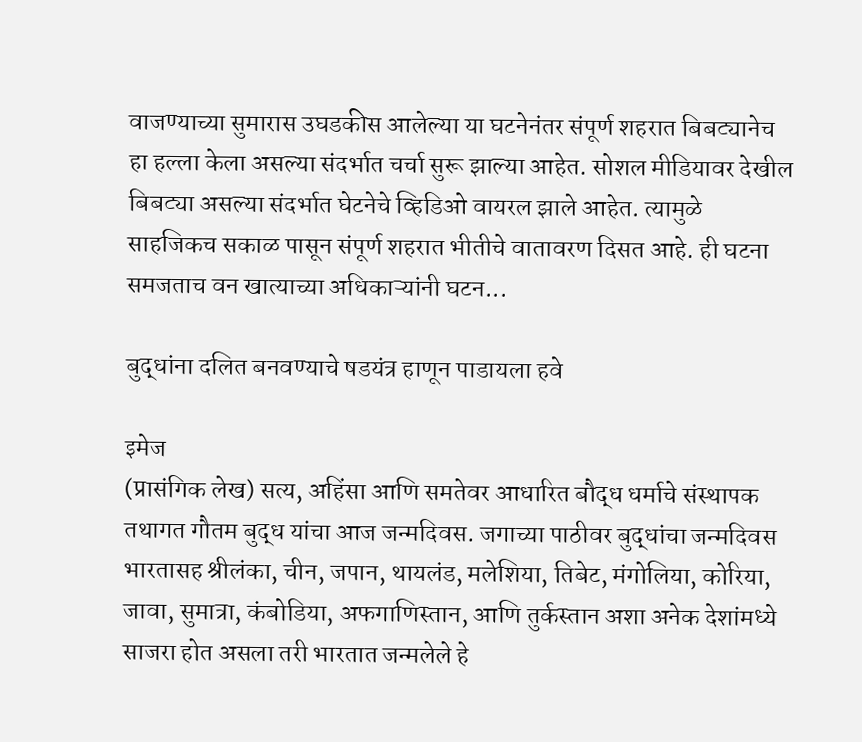वाजण्याच्या सुमारास उघडकीस आलेल्या या घटनेनंतर संपूर्ण शहरात बिबट्यानेच हा हल्ला केला असल्या संदर्भात चर्चा सुरू झाल्या आहेत. सोशल मीडियावर देखील बिबट्या असल्या संदर्भात घेटनेचे व्हिडिओ वायरल झाले आहेत. त्यामुळे साहजिकच सकाळ पासून संपूर्ण शहरात भीतीचे वातावरण दिसत आहे. ही घटना समजताच वन खात्याच्या अधिकाऱ्यांनी घटन...

बुद्धांना दलित बनवण्याचे षडयंत्र हाणून पाडायला हवे

इमेज
(प्रासंगिक लेख) सत्य, अहिंसा आणि समतेवर आधारित बौद्ध धर्माचे संस्थापक तथागत गौतम बुद्ध यांचा आज जन्मदिवस. जगाच्या पाठीवर बुद्धांचा जन्मदिवस भारतासह श्रीलंका, चीन, जपान, थायलंड, मलेशिया, तिबेट, मंगोलिया, कोरिया, जावा, सुमात्रा, कंबोडिया, अफगाणिस्तान, आणि तुर्कस्तान अशा अनेक देशांमध्ये साजरा होत असला तरी भारतात जन्मलेले हे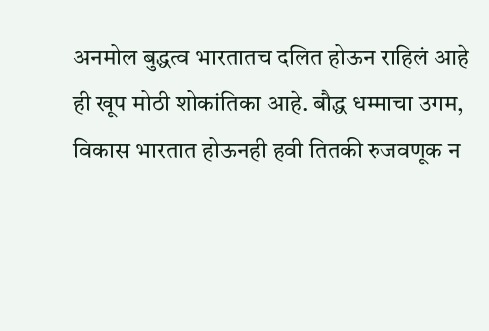अनमोल बुद्धत्व भारतातच दलित होऊन राहिलं आहे ही खूप मोठी शोकांतिका आहे. बौद्ध धम्माचा उगम, विकास भारतात होऊनही हवी तितकी रुजवणूक न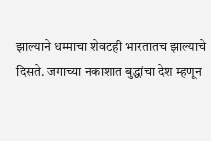झाल्याने धम्माचा शेवटही भारतातच झाल्याचे दिसते. जगाच्या नकाशात बुद्धांचा देश म्हणून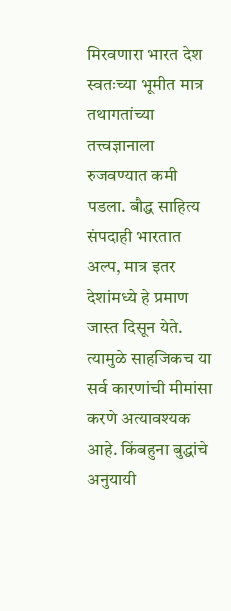मिरवणारा भारत देश स्वतःच्या भूमीत मात्र तथागतांच्या तत्त्वज्ञानाला रुजवण्यात कमी पडला. बौद्ध साहित्य संपदाही भारतात अल्प, मात्र इतर देशांमध्ये हे प्रमाण जास्त दिसून येते. त्यामुळे साहजिकच या सर्व कारणांची मीमांसा करणे अत्यावश्यक आहे. किंबहुना बुद्धांचे अनुयायी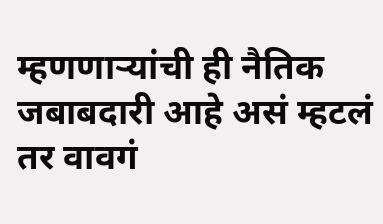म्हणणाऱ्यांची ही नैतिक जबाबदारी आहे असं म्हटलं तर वावगं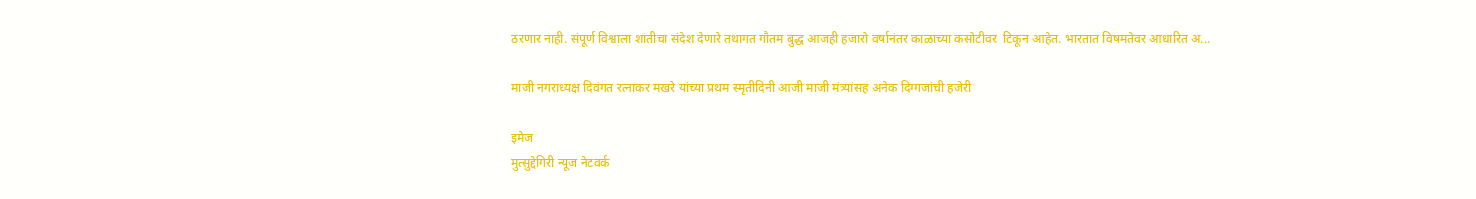ठरणार नाही. संपूर्ण विश्वाला शांतीचा संदेश देणारे तथागत गौतम बुद्ध आजही हजारो वर्षानंतर काळाच्या कसोटीवर  टिकून आहेत. भारतात विषमतेवर आधारित अ...

माजी नगराध्यक्ष दिवंगत रत्नाकर मखरे यांच्या प्रथम स्मृतीदिनी आजी माजी मंत्र्यांसह अनेक दिग्गजांची हजेरी

इमेज
मुत्सुद्देगिरी न्यूज नेटवर्क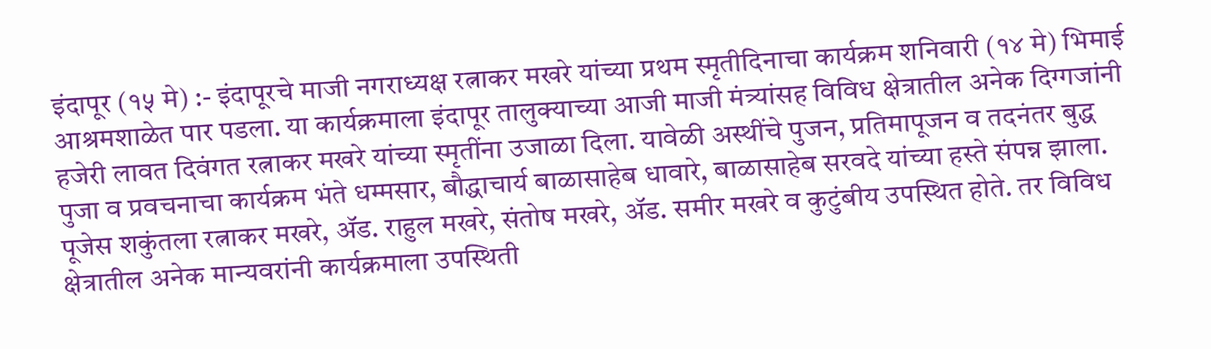इंदापूर (१५ मे) :- इंदापूरचे माजी नगराध्यक्ष रत्नाकर मखरे यांच्या प्रथम स्मृतीदिनाचा कार्यक्रम शनिवारी (१४ मे) भिमाई आश्रमशाळेत पार पडला. या कार्यक्रमाला इंदापूर तालुक्याच्या आजी माजी मंत्र्यांसह विविध क्षेत्रातील अनेक दिग्गजांनी हजेरी लावत दिवंगत रत्नाकर मखरे यांच्या स्मृतींना उजाळा दिला. यावेळी अस्थींचे पुजन, प्रतिमापूजन व तदनंतर बुद्ध पुजा व प्रवचनाचा कार्यक्रम भंते धम्मसार, बौद्धाचार्य बाळासाहेब धावारे, बाळासाहेब सरवदे यांच्या हस्ते संपन्न झाला. पूजेस शकुंतला रत्नाकर मखरे, ॲड. राहुल मखरे, संतोष मखरे, ॲड. समीर मखरे व कुटुंबीय उपस्थित होते. तर विविध क्षेत्रातील अनेक मान्यवरांनी कार्यक्रमाला उपस्थिती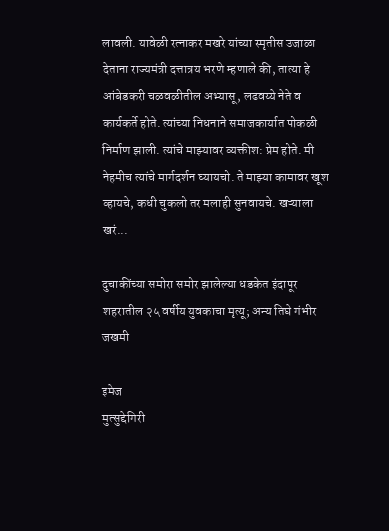लावली. यावेळी रत्नाकर मखरे यांच्या स्मृतीस उजाळा देताना राज्यमंत्री दत्तात्रय भरणे म्हणाले की, तात्या हे आंबेडकरी चळवळीतील अभ्यासू, लढवय्ये नेते व कार्यकर्ते होते. त्यांच्या निधनाने समाजकार्यात पोकळी निर्माण झाली. त्यांचे माझ्यावर व्यक्तीश: प्रेम होते. मी नेहमीच त्यांचे मार्गदर्शन घ्यायचो. ते माझ्या कामावर खूश व्हायचे, कधी चुकलो तर मलाही सुनवायचे. खऱ्याला खरं...

दुचाकींच्या समोरा समोर झालेल्या धडकेत इंदापूर शहरातील २५ वर्षीय युवकाचा मृत्यू; अन्य तिघे गंभीर जखमी

इमेज
मुत्सुद्देगिरी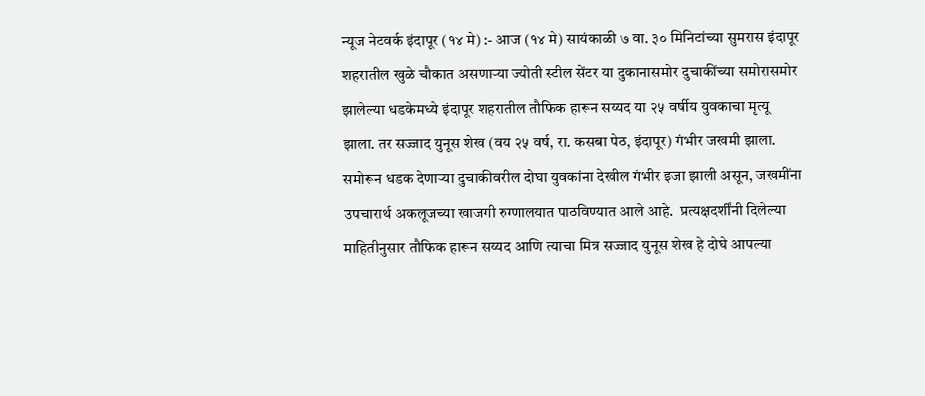न्यूज नेटवर्क इंदापूर (१४ मे) :- आज (१४ मे) सायंकाळी ७ वा. ३० मिनिटांच्या सुमरास इंदापूर शहरातील खुळे चौकात असणाऱ्या ज्योती स्टील सेंटर या दुकानासमोर दुचाकींच्या समोरासमोर झालेल्या धडकेमध्ये इंदापूर शहरातील तौफिक हारून सय्यद या २५ वर्षीय युवकाचा मृत्यू झाला. तर सज्जाद युनूस शेख (वय २५ वर्ष, रा. कसबा पेठ, इंदापूर) गंभीर जखमी झाला. समोरून धडक देणाऱ्या दुचाकीवरील दोघा युवकांना देखील गंभीर इजा झाली असून, जखमींना उपचारार्थ अकलूजच्या खाजगी रुग्णालयात पाठविण्यात आले आहे.  प्रत्यक्षदर्शींनी दिलेल्या माहितीनुसार तौफिक हारून सय्यद आणि त्याचा मित्र सज्जाद युनूस शेख हे दोघे आपल्या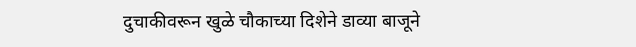दुचाकीवरून खुळे चौकाच्या दिशेने डाव्या बाजूने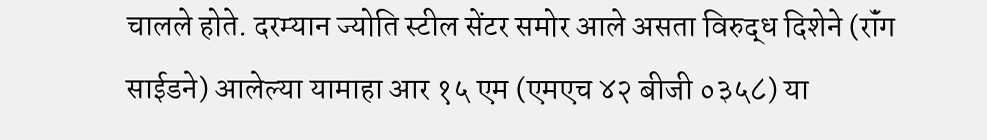चालले होते. दरम्यान ज्योति स्टील सेंटर समोर आले असता विरुद्ध दिशेने (रॉंग साईडने) आलेल्या यामाहा आर १५ एम (एमएच ४२ बीजी ०३५८) या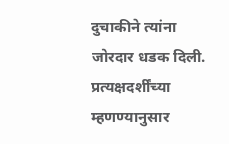दुचाकीने त्यांना जोरदार धडक दिली. प्रत्यक्षदर्शींच्या म्हणण्यानुसार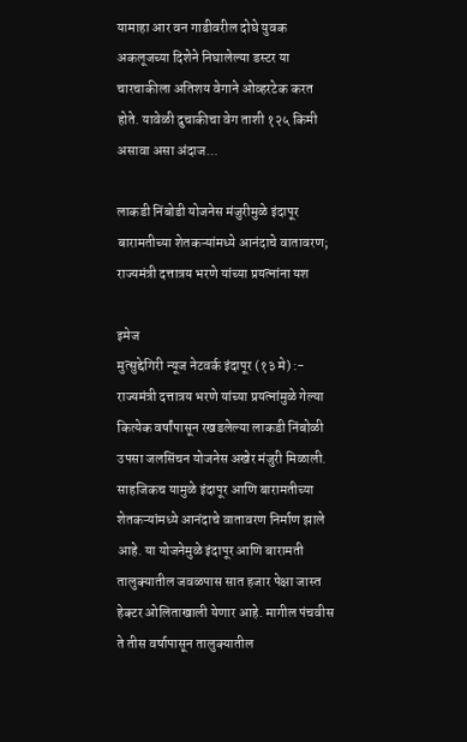यामाहा आर वन गाडीवरील दोघे युवक अकलूजच्या दिशेने निघालेल्या डस्टर या चारचाकीला अतिशय वेगाने ओव्हरटेक करत होते. यावेळी दुचाकीचा वेग ताशी १२५ किमी असावा असा अंदाज...

लाकडी निंबोडी योजनेस मंजुरीमुळे इंदापूर बारामतीच्या शेतकऱ्यांमध्ये आनंदाचे वातावरण; राज्यमंत्री दत्तात्रय भरणे यांच्या प्रयत्नांना यश

इमेज
मुत्सुद्देगिरी न्यूज नेटवर्क इंदापूर (१३ मे) :- राज्यमंत्री दत्तात्रय भरणे यांच्या प्रयत्नांमुळे गेल्या कित्येक वर्षांपासून रखडलेल्या लाकडी निंबोळी उपसा जलसिंचन योजनेस अखेर मंजुरी मिळाली. साहजिकच यामुळे इंदापूर आणि बारामतीच्या शेतकऱ्यांमध्ये आनंदाचे वातावरण निर्माण झाले आहे. या योजनेमुळे इंदापूर आणि बारामती तालुक्यातील जवळपास सात हजार पेक्षा जास्त हेक्टर ओलिताखाली येणार आहे. मागील पंचवीस ते तीस वर्षापासून तालुक्यातील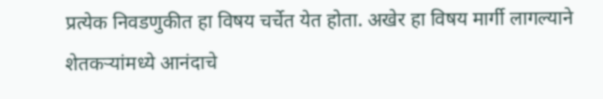प्रत्येक निवडणुकीत हा विषय चर्चेत येत होता. अखेर हा विषय मार्गी लागल्याने शेतकऱ्यांमध्ये आनंदाचे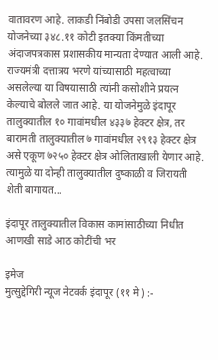वातावरण आहे. लाकडी निंबोडी उपसा जलसिंचन योजनेच्या ३४८.११ कोटी इतक्या किंमतीच्या अंदाजपत्रकास प्रशासकीय मान्यता देण्यात आली आहे. राज्यमंत्री दत्तात्रय भरणे यांच्यासाठी महत्वाच्या असलेल्या या विषयासाठी त्यांनी कसोशीने प्रयत्न केल्याचे बोलले जात आहे. या योजनेमुळे इंदापूर तालुक्यातील १० गावांमधील ४३३७ हेक्टर क्षेत्र, तर बारामती तालुक्यातील ७ गावांमधील २९१३ हेक्टर क्षेत्र असे एकूण ७२५० हेक्टर क्षेत्र ओलिताखाली येणार आहे. त्यामुळे या दोन्ही तालुक्यातील दुष्काळी व जिरायती शेती बागायत...

इंदापूर तालुक्यातील विकास कामांसाठीच्या निधीत आणखी साडे आठ कोटींची भर

इमेज
मुत्सुद्देगिरी न्यूज नेटवर्क इंदापूर (११ मे) :-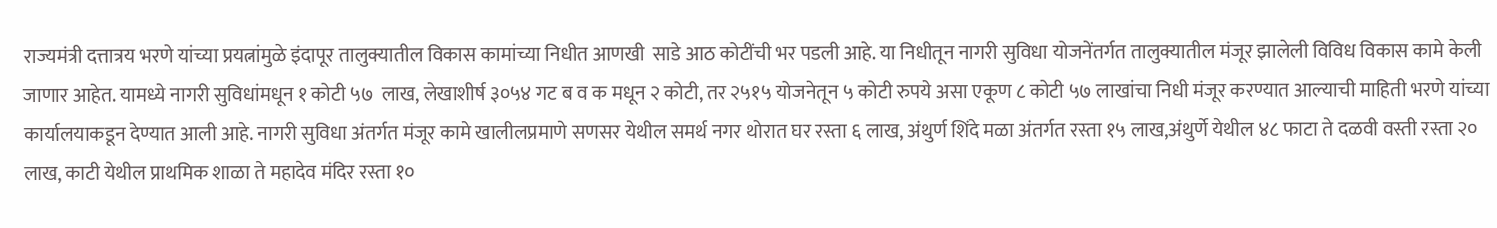राज्यमंत्री दत्तात्रय भरणे यांच्या प्रयत्नांमुळे इंदापूर तालुक्यातील विकास कामांच्या निधीत आणखी  साडे आठ कोटींची भर पडली आहे. या निधीतून नागरी सुविधा योजनेंतर्गत तालुक्यातील मंजूर झालेली विविध विकास कामे केली जाणार आहेत. यामध्ये नागरी सुविधांमधून १ कोटी ५७  लाख, लेखाशीर्ष ३०५४ गट ब व क मधून २ कोटी, तर २५१५ योजनेतून ५ कोटी रुपये असा एकूण ८ कोटी ५७ लाखांचा निधी मंजूर करण्यात आल्याची माहिती भरणे यांच्या कार्यालयाकडून देण्यात आली आहे. नागरी सुविधा अंतर्गत मंजूर कामे खालीलप्रमाणे सणसर येथील समर्थ नगर थोरात घर रस्ता ६ लाख, अंथुर्ण शिंदे मळा अंतर्गत रस्ता १५ लाख,अंथुर्णे येथील ४८ फाटा ते दळवी वस्ती रस्ता २० लाख, काटी येथील प्राथमिक शाळा ते महादेव मंदिर रस्ता १०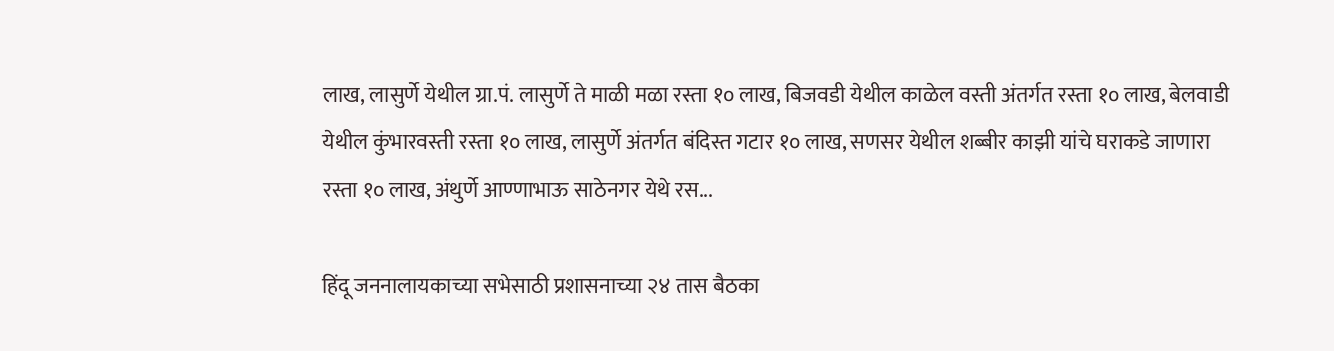लाख, लासुर्णे येथील ग्रा.पं. लासुर्णे ते माळी मळा रस्ता १० लाख, बिजवडी येथील काळेल वस्ती अंतर्गत रस्ता १० लाख, बेलवाडी येथील कुंभारवस्ती रस्ता १० लाख, लासुर्णे अंतर्गत बंदिस्त गटार १० लाख, सणसर येथील शब्बीर काझी यांचे घराकडे जाणारा रस्ता १० लाख, अंथुर्णे आण्णाभाऊ साठेनगर येथे रस...

हिंदू जननालायकाच्या सभेसाठी प्रशासनाच्या २४ तास बैठका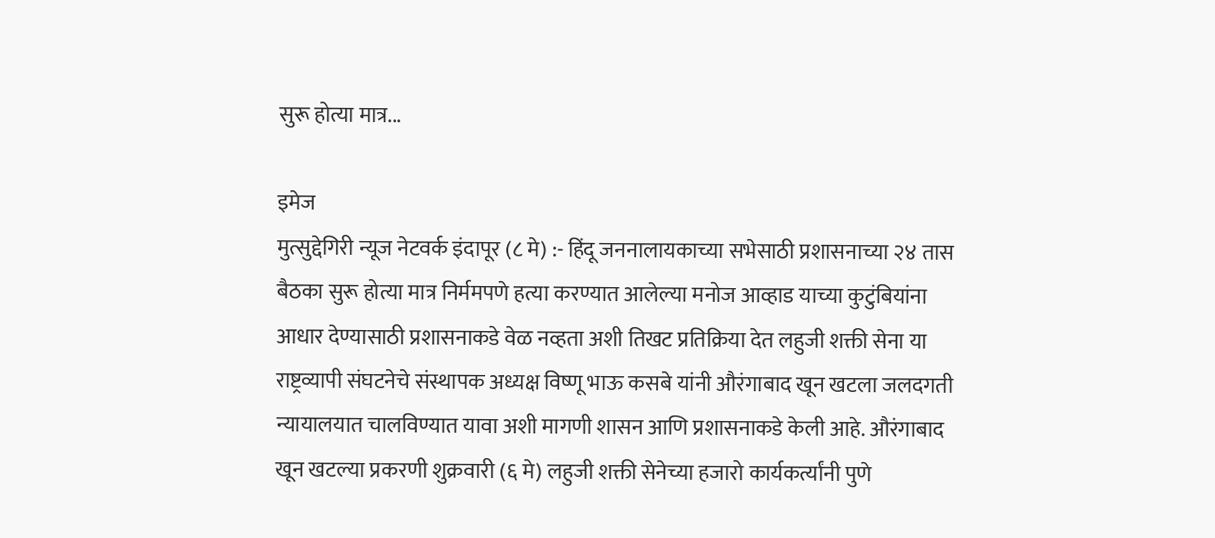सुरू होत्या मात्र...

इमेज
मुत्सुद्देगिरी न्यूज नेटवर्क इंदापूर (८ मे) :- हिंदू जननालायकाच्या सभेसाठी प्रशासनाच्या २४ तास बैठका सुरू होत्या मात्र निर्ममपणे हत्या करण्यात आलेल्या मनोज आव्हाड याच्या कुटुंबियांना आधार देण्यासाठी प्रशासनाकडे वेळ नव्हता अशी तिखट प्रतिक्रिया देत लहुजी शक्ती सेना या राष्ट्रव्यापी संघटनेचे संस्थापक अध्यक्ष विष्णू भाऊ कसबे यांनी औरंगाबाद खून खटला जलदगती न्यायालयात चालविण्यात यावा अशी मागणी शासन आणि प्रशासनाकडे केली आहे. औरंगाबाद खून खटल्या प्रकरणी शुक्रवारी (६ मे) लहुजी शक्ती सेनेच्या हजारो कार्यकर्त्यांनी पुणे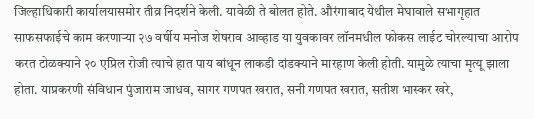जिल्हाधिकारी कार्यालयासमोर तीव्र निदर्शने केली. यावेळी ते बोलत होते. औरंगाबाद येथील मेघावाले सभागृहात साफसफाईचे काम करणाऱ्या २७ वर्षीय मनोज शेषराव आव्हाड या युवकावर लॉनमधील फोकस लाईट चोरल्याचा आरोप करत टोळक्याने २० एप्रिल रोजी त्याचे हात पाय बांधून लाकडी दांडक्याने मारहाण केली होती. यामुळे त्याचा मृत्यू झाला होता. याप्रकरणी संविधान पुंजाराम जाधव, सागर गणपत खरात, सनी गणपत खरात, सतीश भास्कर खरे,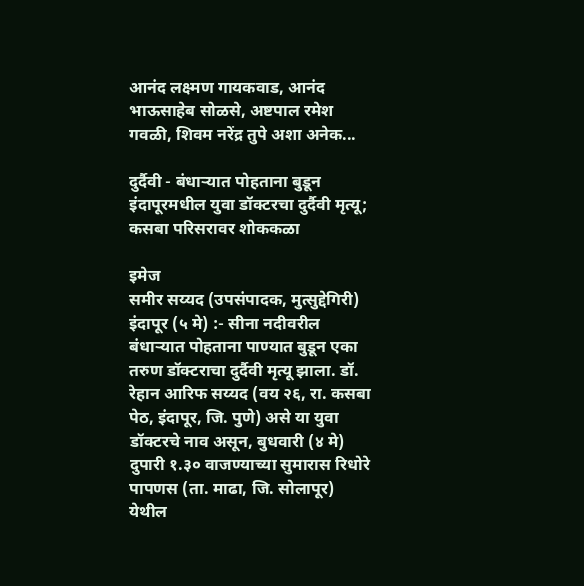आनंद लक्ष्मण गायकवाड, आनंद भाऊसाहेब सोळसे, अष्टपाल रमेश गवळी, शिवम नरेंद्र तुपे अशा अनेक...

दुर्दैवी - बंधाऱ्यात पोहताना बुडून इंदापूरमधील युवा डॉक्टरचा दुर्दैवी मृत्यू; कसबा परिसरावर शोककळा

इमेज
समीर सय्यद (उपसंपादक, मुत्सुद्देगिरी) इंदापूर (५ मे) :- सीना नदीवरील बंधाऱ्यात पोहताना पाण्यात बुडून एका तरुण डॉक्टराचा दुर्दैवी मृत्यू झाला. डॉ. रेहान आरिफ सय्यद (वय २६, रा. कसबा पेठ, इंदापूर, जि. पुणे) असे या युवा डॉक्टरचे नाव असून, बुधवारी (४ मे) दुपारी १.३० वाजण्याच्या सुमारास रिधोरे पापणस (ता. माढा, जि. सोलापूर) येथील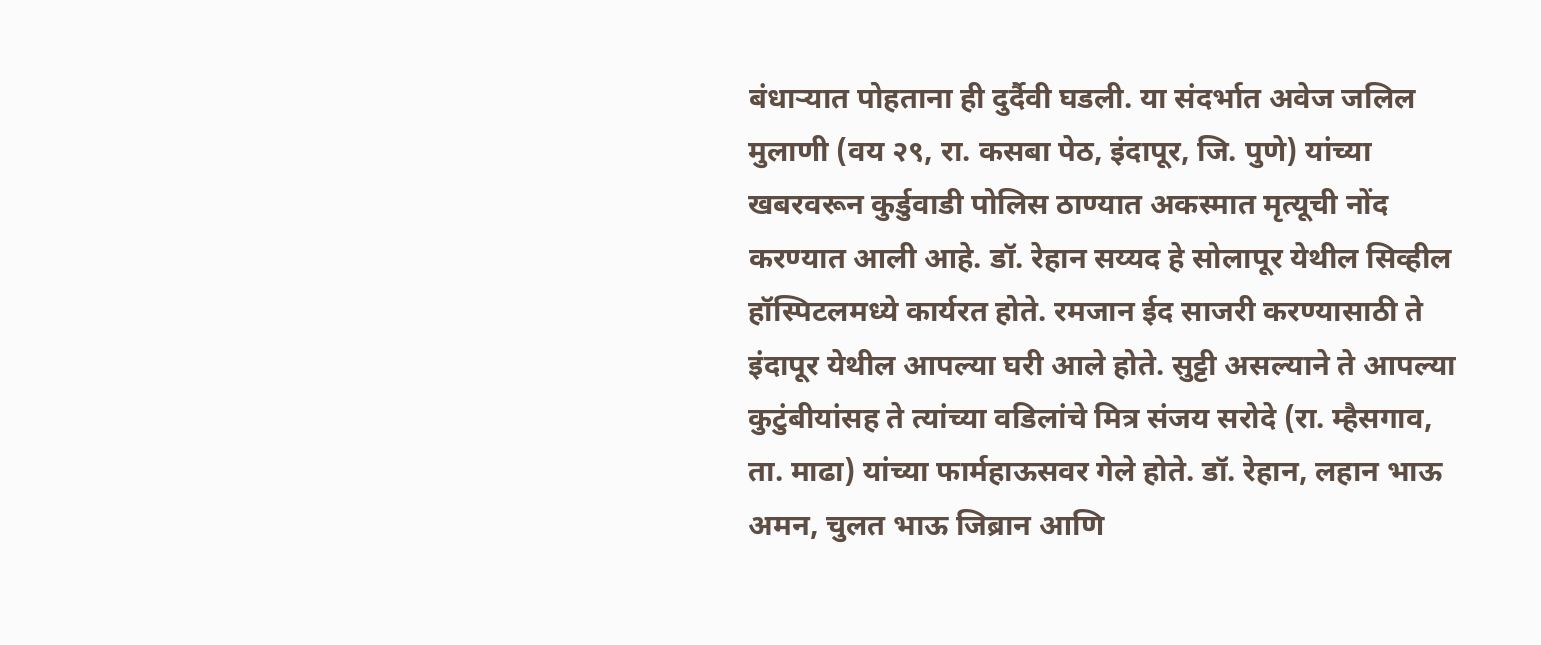बंधाऱ्यात पोहताना ही दुर्दैवी घडली. या संदर्भात अवेज जलिल मुलाणी (वय २९, रा. कसबा पेठ, इंदापूर, जि. पुणे) यांच्या खबरवरून कुर्डुवाडी पोलिस ठाण्यात अकस्मात मृत्यूची नोंद करण्यात आली आहे. डॉ. रेहान सय्यद हे सोलापूर येथील सिव्हील हॉस्पिटलमध्ये कार्यरत होते. रमजान ईद साजरी करण्यासाठी ते इंदापूर येथील आपल्या घरी आले होते. सुट्टी असल्याने ते आपल्या कुटुंबीयांसह ते त्यांच्या वडिलांचे मित्र संजय सरोदे (रा. म्हैसगाव, ता. माढा) यांच्या फार्महाऊसवर गेले होते. डॉ. रेहान, लहान भाऊ अमन, चुलत भाऊ जिब्रान आणि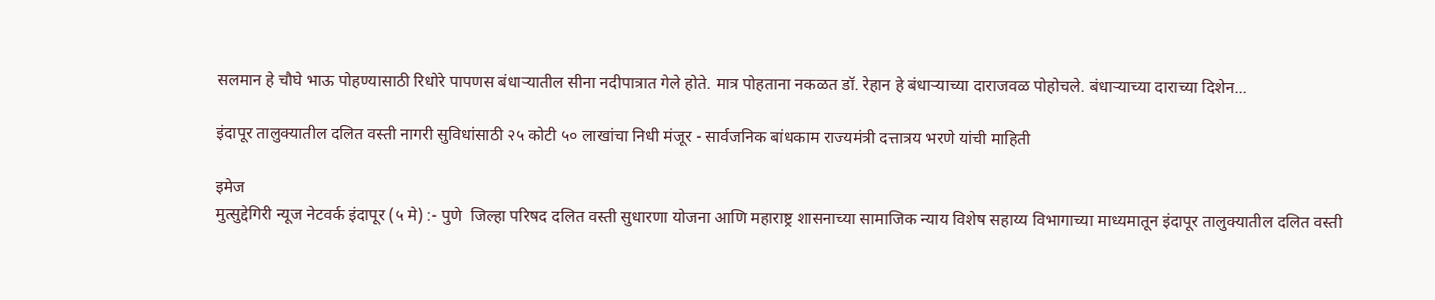सलमान हे चौघे भाऊ पोहण्यासाठी रिधोरे पापणस बंधाऱ्यातील सीना नदीपात्रात गेले होते. मात्र पोहताना नकळत डॉ. रेहान हे बंधाऱ्याच्या दाराजवळ पोहोचले. बंधाऱ्याच्या दाराच्या दिशेन...

इंदापूर तालुक्यातील दलित वस्ती नागरी सुविधांसाठी २५ कोटी ५० लाखांचा निधी मंजूर - सार्वजनिक बांधकाम राज्यमंत्री दत्तात्रय भरणे यांची माहिती

इमेज
मुत्सुद्देगिरी न्यूज नेटवर्क इंदापूर (५ मे) :- पुणे  जिल्हा परिषद दलित वस्ती सुधारणा योजना आणि महाराष्ट्र शासनाच्या सामाजिक न्याय विशेष सहाय्य विभागाच्या माध्यमातून इंदापूर तालुक्यातील दलित वस्ती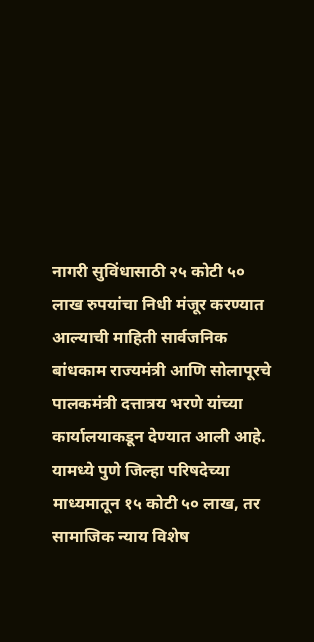नागरी सुविंधासाठी २५ कोटी ५० लाख रुपयांचा निधी मंजूर करण्यात आल्याची माहिती सार्वजनिक बांधकाम राज्यमंत्री आणि सोलापूरचे पालकमंत्री दत्तात्रय भरणे यांच्या कार्यालयाकडून देण्यात आली आहे. यामध्ये पुणे जिल्हा परिषदेच्या माध्यमातून १५ कोटी ५० लाख, तर सामाजिक न्याय विशेष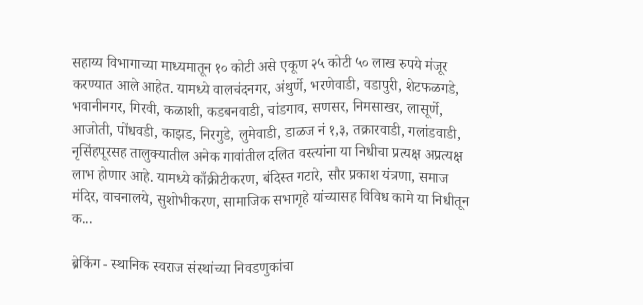सहाय्य विभागाच्या माध्यमातून १० कोटी असे एकूण २५ कोटी ५० लाख रुपये मंजूर करण्यात आले आहेत. यामध्ये वालचंदनगर, अंथुर्णे, भरणेवाडी, वडापुरी, शेटफळगडे, भवानीनगर, गिरवी, कळाशी, कडबनवाडी, चांडगाव, सणसर, निमसाखर, लासूर्णे, आजोती, पोंधवडी, काझड, निरगुडे, लुमेवाडी, डाळज नं १,३, तक्रारवाडी, गलांडवाडी, नृसिंहपूरसह तालुक्यातील अनेक गावांतील दलित वस्त्यांना या निधीचा प्रत्यक्ष अप्रत्यक्ष लाभ होणार आहे. यामध्ये काँक्रीटीकरण, बंदिस्त गटारे, सौर प्रकाश यंत्रणा, समाज मंदिर, वाचनालये, सुशोभीकरण, सामाजिक सभागृहे यांच्यासह विविध कामे या निधीतून क...

ब्रेकिंग - स्थानिक स्वराज संस्थांच्या निवडणुकांचा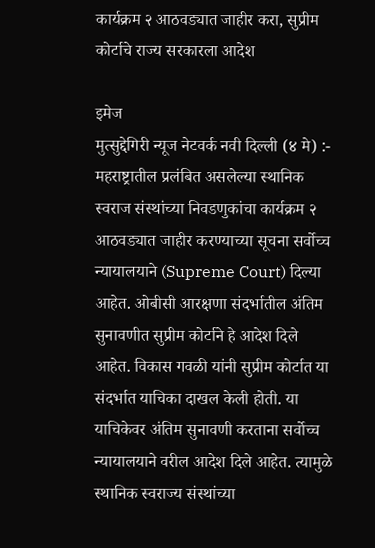कार्यक्रम २ आठवड्यात जाहीर करा, सुप्रीम कोर्टाचे राज्य सरकारला आदेश

इमेज
मुत्सुद्देगिरी न्यूज नेटवर्क नवी दिल्ली (४ मे) :- महराष्ट्रातील प्रलंबित असलेल्या स्थानिक स्वराज संस्थांच्या निवडणुकांचा कार्यक्रम २ आठवड्यात जाहीर करण्याच्या सूचना सर्वोच्च न्यायालयाने (Supreme Court) दिल्या आहेत. ओबीसी आरक्षणा संदर्भातील अंतिम सुनावणीत सुप्रीम कोर्टाने हे आदेश दिले आहेत. विकास गवळी यांनी सुप्रीम कोर्टात या संदर्भात याचिका दाखल केली होती. या याचिकेवर अंतिम सुनावणी करताना सर्वोच्च न्यायालयाने वरील आदेश दिले आहेत. त्यामुळे स्थानिक स्वराज्य संस्थांच्या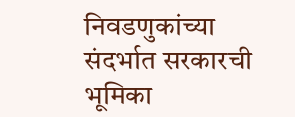निवडणुकांच्या संदर्भात सरकारची भूमिका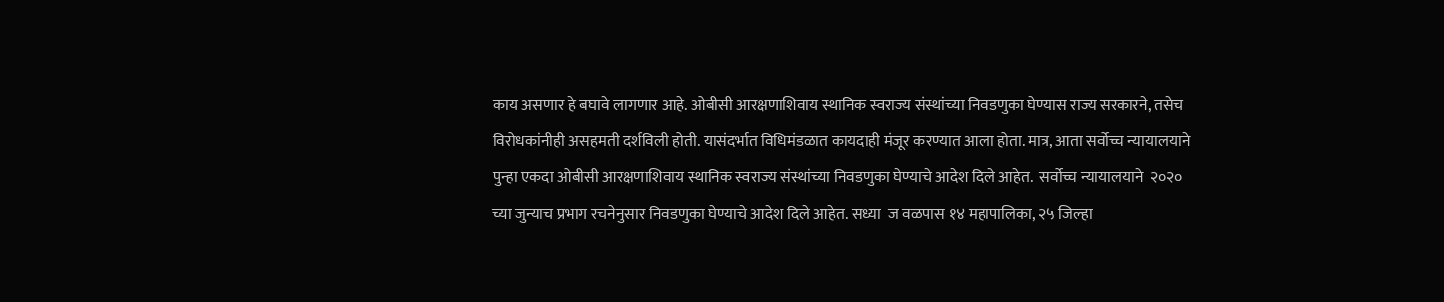काय असणार हे बघावे लागणार आहे. ओबीसी आरक्षणाशिवाय स्थानिक स्वराज्य संस्थांच्या निवडणुका घेण्यास राज्य सरकारने, तसेच विरोधकांनीही असहमती दर्शविली होती. यासंदर्भात विधिमंडळात कायदाही मंजूर करण्यात आला होता. मात्र, आता सर्वोच्च न्यायालयाने पुन्हा एकदा ओबीसी आरक्षणाशिवाय स्थानिक स्वराज्य संस्थांच्या निवडणुका घेण्याचे आदेश दिले आहेत.  सर्वोच्च न्यायालयाने  २०२० च्या जुन्याच प्रभाग रचनेनुसार निवडणुका घेण्याचे आदेश दिले आहेत. सध्या  ज वळपास १४ महापालिका, २५ जिल्हा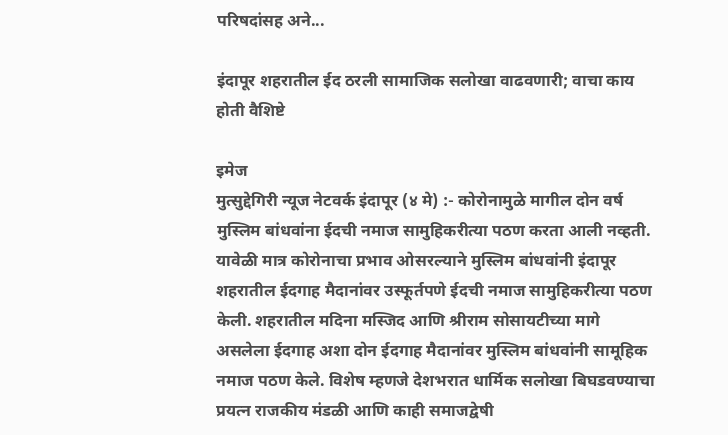परिषदांसह अने...

इंदापूर शहरातील ईद ठरली सामाजिक सलोखा वाढवणारी; वाचा काय होती वैशिष्टे

इमेज
मुत्सुद्देगिरी न्यूज नेटवर्क इंदापूर (४ मे) :- कोरोनामुळे मागील दोन वर्ष मुस्लिम बांधवांना ईदची नमाज सामुहिकरीत्या पठण करता आली नव्हती. यावेळी मात्र कोरोनाचा प्रभाव ओसरल्याने मुस्लिम बांधवांनी इंदापूर शहरातील ईदगाह मैदानांवर उस्फूर्तपणे ईदची नमाज सामुहिकरीत्या पठण केली. शहरातील मदिना मस्जिद आणि श्रीराम सोसायटीच्या मागे असलेला ईदगाह अशा दोन ईदगाह मैदानांवर मुस्लिम बांधवांनी सामूहिक नमाज पठण केले. विशेष म्हणजे देशभरात धार्मिक सलोखा बिघडवण्याचा प्रयत्न राजकीय मंडळी आणि काही समाजद्वेषी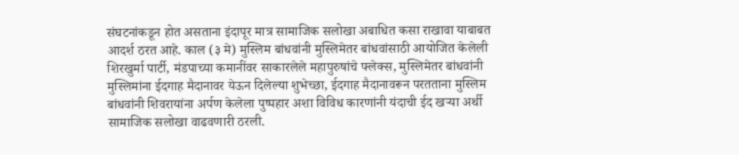संघटनांकडून होत असताना इंदापूर मात्र सामाजिक सलोखा अबाधित कसा राखावा याबाबत आदर्श ठरत आहे. काल (३ मे) मुस्लिम बांधवांनी मुस्लिमेतर बांधवांसाठी आयोजित केलेली शिरखुर्मा पार्टी, मंडपाच्या कमानींवर साकारलेले महापुरुषांचे फ्लेक्स, मुस्लिमेतर बांधवांनी मुस्लिमांना ईदगाह मैदानावर येऊन दिलेल्या शुभेच्छा, ईदगाह मैदानावरून परतताना मुस्लिम बांधवांनी शिवरायांना अर्पण केलेला पुष्पहार अशा विविध कारणांनी यंदाची ईद खऱ्या अर्थी सामाजिक सलोखा वाढवणारी ठरली.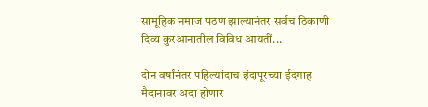सामूहिक नमाज पठण झाल्यानंतर सर्वच ठिकाणी दिव्य कुरआनातील विविध आयतीं...

दोन वर्षांनंतर पहिल्यांदाच इंदापूरच्या ईदगाह मैदानावर अदा होणार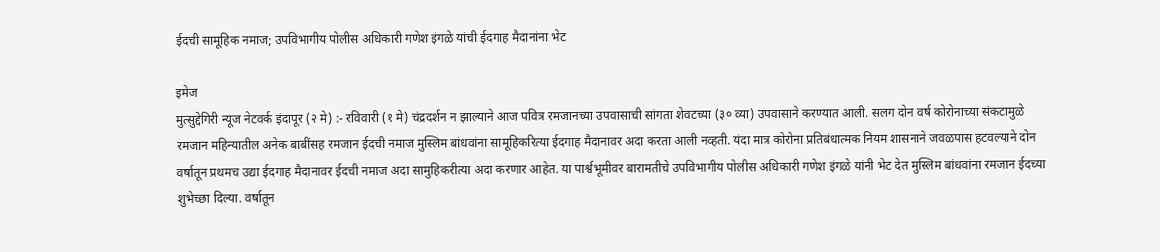ईदची सामूहिक नमाज; उपविभागीय पोलीस अधिकारी गणेश इंगळे यांची ईदगाह मैदानांना भेट

इमेज
मुत्सुद्देगिरी न्यूज नेटवर्क इंदापूर (२ मे) :- रविवारी (१ मे) चंद्रदर्शन न झाल्याने आज पवित्र रमजानच्या उपवासाची सांगता शेवटच्या (३० व्या) उपवासाने करण्यात आली. सलग दोन वर्ष कोरोनाच्या संकटामुळे रमजान महिन्यातील अनेक बाबींसह रमजान ईदची नमाज मुस्लिम बांधवांना सामूहिकरित्या ईदगाह मैदानावर अदा करता आली नव्हती. यंदा मात्र कोरोना प्रतिबंधात्मक नियम शासनाने जवळपास हटवल्याने दोन वर्षातून प्रथमच उद्या ईदगाह मैदानावर ईदची नमाज अदा सामुहिकरीत्या अदा करणार आहेत. या पार्श्वभूमीवर बारामतीचे उपविभागीय पोलीस अधिकारी गणेश इंगळे यांनी भेट देत मुस्लिम बांधवांना रमजान ईदच्या शुभेच्छा दिल्या. वर्षातून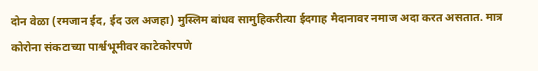दोन वेळा (रमजान ईद, ईद उल अजहा) मुस्लिम बांधव सामुहिकरीत्या ईदगाह मैदानावर नमाज अदा करत असतात. मात्र कोरोना संकटाच्या पार्श्वभूमीवर काटेकोरपणे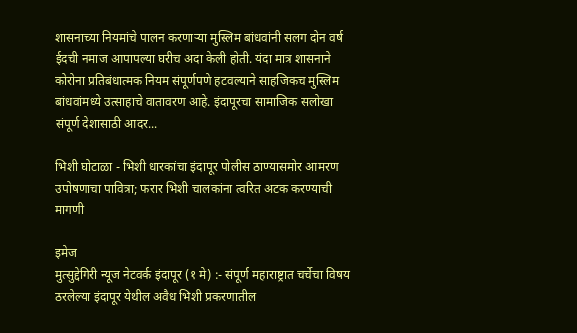शासनाच्या नियमांचे पालन करणाऱ्या मुस्लिम बांधवांनी सलग दोन वर्ष ईदची नमाज आपापल्या घरीच अदा केली होती. यंदा मात्र शासनाने कोरोना प्रतिबंधात्मक नियम संपूर्णपणे हटवल्याने साहजिकच मुस्लिम बांधवांमध्ये उत्साहाचे वातावरण आहे. इंदापूरचा सामाजिक सलोखा संपूर्ण देशासाठी आदर...

भिशी घोटाळा - भिशी धारकांचा इंदापूर पोलीस ठाण्यासमोर आमरण उपोषणाचा पावित्रा; फरार भिशी चालकांना त्वरित अटक करण्याची मागणी

इमेज
मुत्सुद्देगिरी न्यूज नेटवर्क इंदापूर (१ मे) :- संपूर्ण महाराष्ट्रात चर्चेचा विषय ठरलेल्या इंदापूर येथील अवैध भिशी प्रकरणातील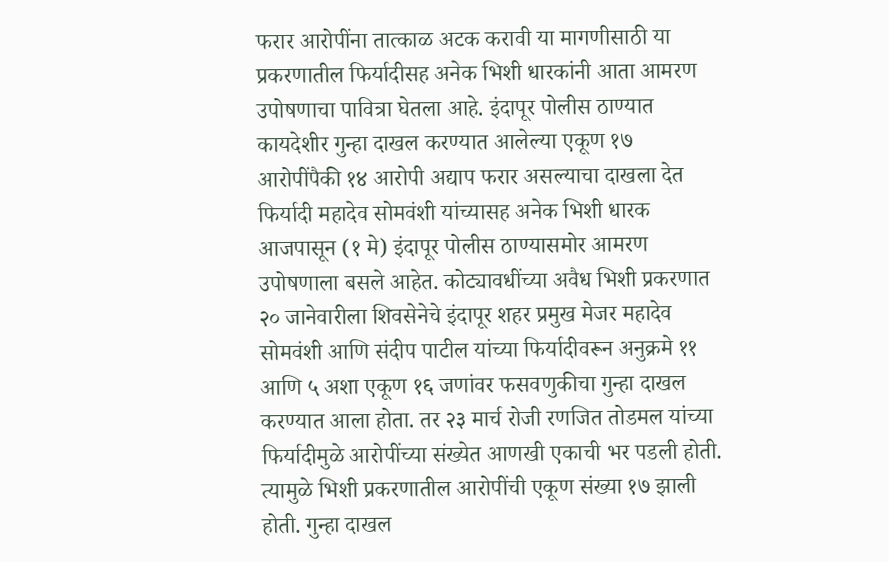फरार आरोपींना तात्काळ अटक करावी या मागणीसाठी या प्रकरणातील फिर्यादीसह अनेक भिशी धारकांनी आता आमरण उपोषणाचा पावित्रा घेतला आहे. इंदापूर पोलीस ठाण्यात कायदेशीर गुन्हा दाखल करण्यात आलेल्या एकूण १७ आरोपींपैकी १४ आरोपी अद्याप फरार असल्याचा दाखला देत फिर्यादी महादेव सोमवंशी यांच्यासह अनेक भिशी धारक आजपासून (१ मे) इंदापूर पोलीस ठाण्यासमोर आमरण उपोषणाला बसले आहेत. कोट्यावधींच्या अवैध भिशी प्रकरणात २० जानेवारीला शिवसेनेचे इंदापूर शहर प्रमुख मेजर महादेव सोमवंशी आणि संदीप पाटील यांच्या फिर्यादीवरून अनुक्रमे ११ आणि ५ अशा एकूण १६ जणांवर फसवणुकीचा गुन्हा दाखल करण्यात आला होता. तर २३ मार्च रोजी रणजित तोडमल यांच्या फिर्यादीमुळे आरोपींच्या संख्येत आणखी एकाची भर पडली होती. त्यामुळे भिशी प्रकरणातील आरोपींची एकूण संख्या १७ झाली होती. गुन्हा दाखल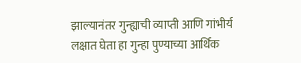झाल्यानंतर गुन्ह्याची व्याप्ती आणि गांभीर्य लक्षात घेता हा गुन्हा पुण्याच्या आर्थिक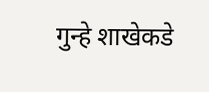गुन्हे शाखेकडे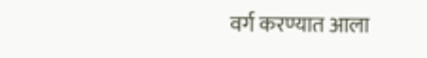वर्ग करण्यात आला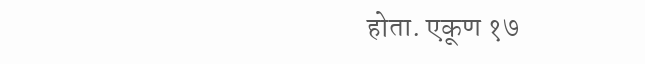होता. एकूण १७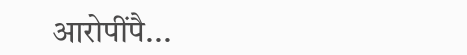आरोपींपै...